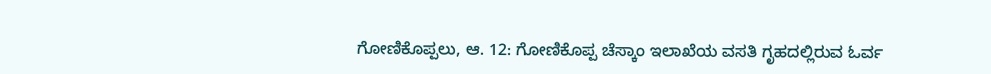ಗೋಣಿಕೊಪ್ಪಲು, ಆ. 12: ಗೋಣಿಕೊಪ್ಪ ಚೆಸ್ಕಾಂ ಇಲಾಖೆಯ ವಸತಿ ಗೃಹದಲ್ಲಿರುವ ಓರ್ವ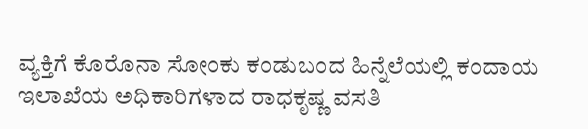ವ್ಯಕ್ತಿಗೆ ಕೊರೊನಾ ಸೋಂಕು ಕಂಡುಬಂದ ಹಿನ್ನೆಲೆಯಲ್ಲಿ ಕಂದಾಯ ಇಲಾಖೆಯ ಅಧಿಕಾರಿಗಳಾದ ರಾಧಕೃಷ್ಣ ವಸತಿ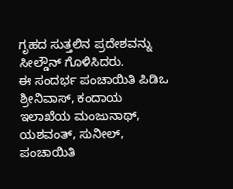ಗೃಹದ ಸುತ್ತಲಿನ ಪ್ರದೇಶವನ್ನು ಸೀಲ್ಡೌನ್ ಗೊಳಿಸಿದರು.
ಈ ಸಂದರ್ಭ ಪಂಚಾಯಿತಿ ಪಿಡಿಒ ಶ್ರೀನಿವಾಸ್, ಕಂದಾಯ ಇಲಾಖೆಯ ಮಂಜುನಾಥ್, ಯಶವಂತ್, ಸುನೀಲ್, ಪಂಚಾಯಿತಿ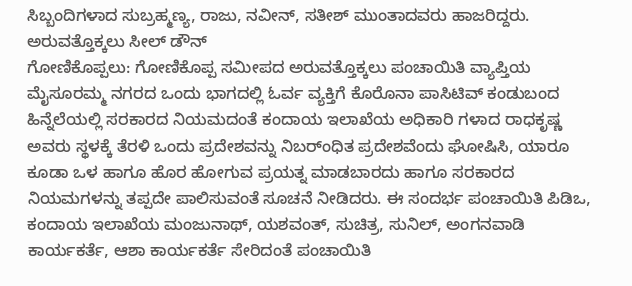ಸಿಬ್ಬಂದಿಗಳಾದ ಸುಬ್ರಹ್ಮಣ್ಯ, ರಾಜು, ನವೀನ್, ಸತೀಶ್ ಮುಂತಾದವರು ಹಾಜರಿದ್ದರು.
ಅರುವತ್ತೊಕ್ಕಲು ಸೀಲ್ ಡೌನ್
ಗೋಣಿಕೊಪ್ಪಲು: ಗೋಣಿಕೊಪ್ಪ ಸಮೀಪದ ಅರುವತ್ತೊಕ್ಕಲು ಪಂಚಾಯಿತಿ ವ್ಯಾಪ್ತಿಯ ಮೈಸೂರಮ್ಮ ನಗರದ ಒಂದು ಭಾಗದಲ್ಲಿ ಓರ್ವ ವ್ಯಕ್ತಿಗೆ ಕೊರೊನಾ ಪಾಸಿಟಿವ್ ಕಂಡುಬಂದ ಹಿನ್ನೆಲೆಯಲ್ಲಿ ಸರಕಾರದ ನಿಯಮದಂತೆ ಕಂದಾಯ ಇಲಾಖೆಯ ಅಧಿಕಾರಿ ಗಳಾದ ರಾಧಕೃಷ್ಣ ಅವರು ಸ್ಥಳಕ್ಕೆ ತೆರಳಿ ಒಂದು ಪ್ರದೇಶವನ್ನು ನಿಬರ್ಂಧಿತ ಪ್ರದೇಶವೆಂದು ಘೋಷಿಸಿ, ಯಾರೂ ಕೂಡಾ ಒಳ ಹಾಗೂ ಹೊರ ಹೋಗುವ ಪ್ರಯತ್ನ ಮಾಡಬಾರದು ಹಾಗೂ ಸರಕಾರದ ನಿಯಮಗಳನ್ನು ತಪ್ಪದೇ ಪಾಲಿಸುವಂತೆ ಸೂಚನೆ ನೀಡಿದರು. ಈ ಸಂದರ್ಭ ಪಂಚಾಯಿತಿ ಪಿಡಿಒ, ಕಂದಾಯ ಇಲಾಖೆಯ ಮಂಜುನಾಥ್, ಯಶವಂತ್, ಸುಚಿತ್ರ, ಸುನಿಲ್, ಅಂಗನವಾಡಿ ಕಾರ್ಯಕರ್ತೆ, ಆಶಾ ಕಾರ್ಯಕರ್ತೆ ಸೇರಿದಂತೆ ಪಂಚಾಯಿತಿ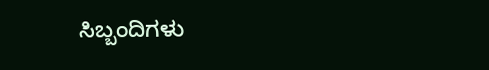ಸಿಬ್ಬಂದಿಗಳು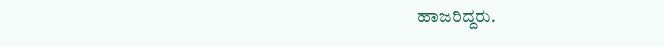ಹಾಜರಿದ್ದರು.